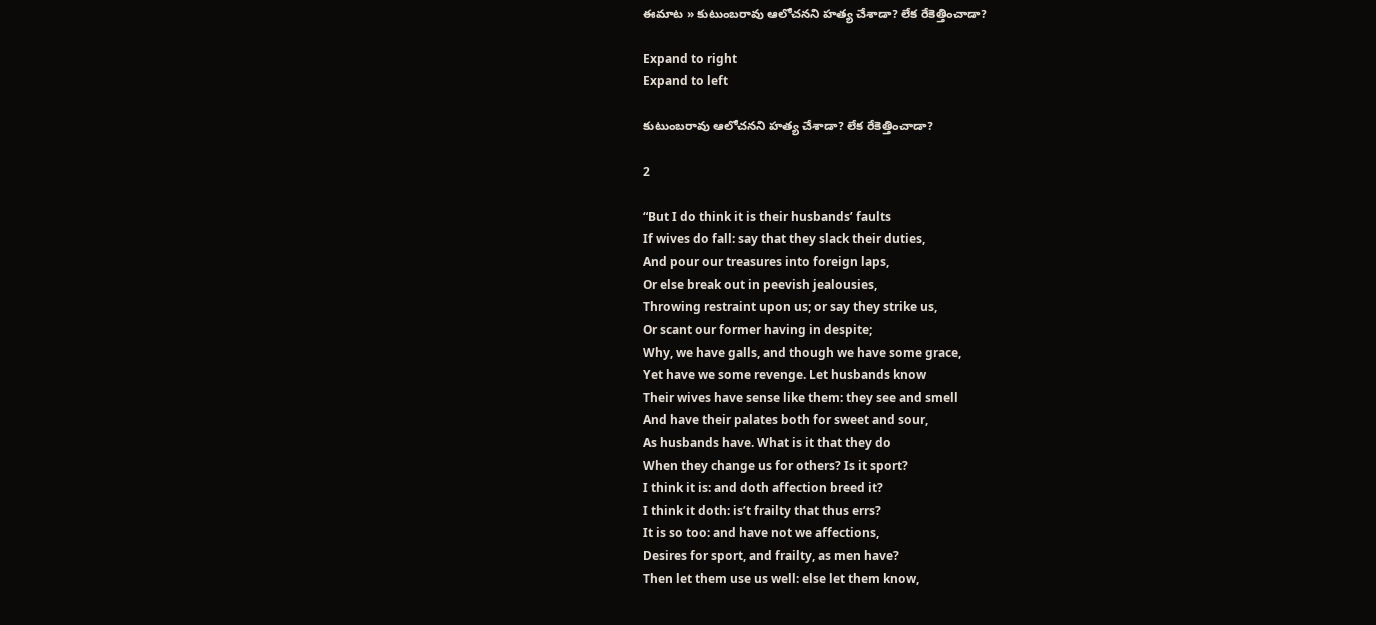ఈమాట » కుటుంబరావు ఆలోచనని హత్య చేశాడా? లేక రేకెత్తించాడా?

Expand to right
Expand to left

కుటుంబరావు ఆలోచనని హత్య చేశాడా? లేక రేకెత్తించాడా?

2

“But I do think it is their husbands’ faults
If wives do fall: say that they slack their duties,
And pour our treasures into foreign laps,
Or else break out in peevish jealousies,
Throwing restraint upon us; or say they strike us,
Or scant our former having in despite;
Why, we have galls, and though we have some grace,
Yet have we some revenge. Let husbands know
Their wives have sense like them: they see and smell
And have their palates both for sweet and sour,
As husbands have. What is it that they do
When they change us for others? Is it sport?
I think it is: and doth affection breed it?
I think it doth: is’t frailty that thus errs?
It is so too: and have not we affections,
Desires for sport, and frailty, as men have?
Then let them use us well: else let them know,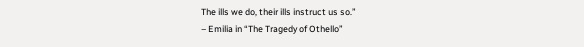The ills we do, their ills instruct us so.”
– Emilia in “The Tragedy of Othello”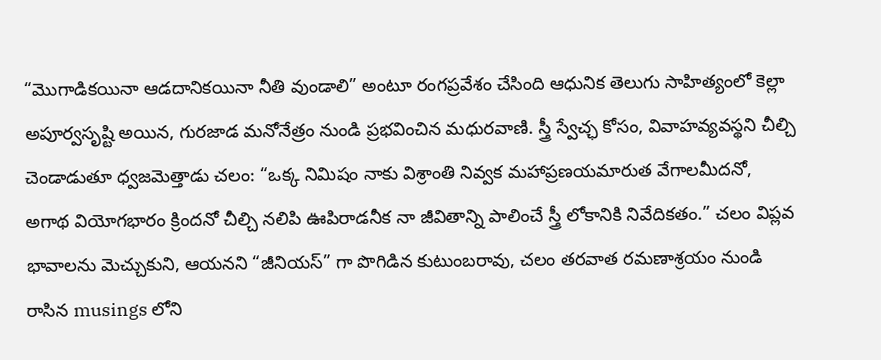“మొగాడికయినా ఆడదానికయినా నీతి వుండాలి” అంటూ రంగప్రవేశం చేసింది ఆధునిక తెలుగు సాహిత్యంలో కెల్లా అపూర్వసృష్టి అయిన, గురజాడ మనోనేత్రం నుండి ప్రభవించిన మధురవాణి. స్త్రీ స్వేచ్ఛ కోసం, వివాహవ్యవస్థని చీల్చి చెండాడుతూ ధ్వజమెత్తాడు చలం: “ఒక్క నిమిషం నాకు విశ్రాంతి నివ్వక మహాప్రణయమారుత వేగాలమీదనో, అగాథ వియోగభారం క్రిందనో చీల్చి నలిపి ఊపిరాడనీక నా జీవితాన్ని పాలించే స్త్రీ లోకానికి నివేదికతం.” చలం విప్లవ భావాలను మెచ్చుకుని, ఆయనని “జీనియస్” గా పొగిడిన కుటుంబరావు, చలం తరవాత రమణాశ్రయం నుండి రాసిన musings లోని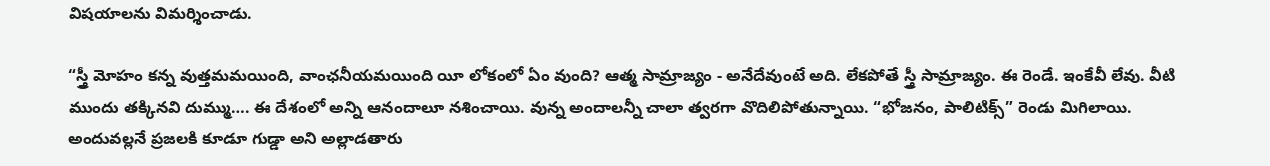విషయాలను విమర్శించాడు.

“స్త్రీ మోహం కన్న వుత్తమమయింది, వాంఛనీయమయింది యీ లోకంలో ఏం వుంది? ఆత్మ సామ్రాజ్యం - అనేదేవుంటే అది. లేకపోతే స్త్రీ సామ్రాజ్యం. ఈ రెండే. ఇంకేవీ లేవు. వీటి ముందు తక్కినవి దుమ్ము…. ఈ దేశంలో అన్ని ఆనందాలూ నశించాయి. వున్న అందాలన్నీ చాలా త్వరగా వొదిలిపోతున్నాయి. “భోజనం, పాలిటిక్స్” రెండు మిగిలాయి. అందువల్లనే ప్రజలకి కూడూ గుడ్డా అని అల్లాడతారు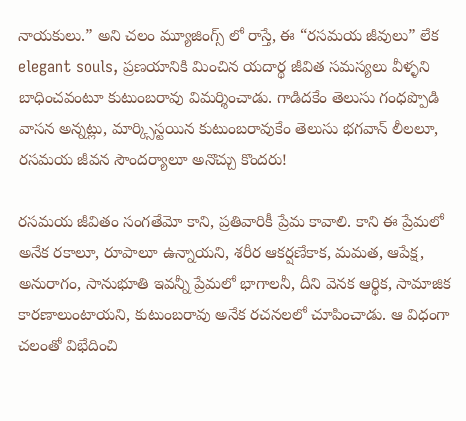నాయకులు.” అని చలం మ్యూజింగ్స్ లో రాస్తే, ఈ “రసమయ జీవులు” లేక elegant souls, ప్రణయానికి మించిన యదార్థ జీవిత సమస్యలు వీళ్ళని బాధించవంటూ కుటుంబరావు విమర్శించాడు. గాడిదకేం తెలుసు గంధప్పొడి వాసన అన్నట్లు, మార్క్సిస్టయిన కుటుంబరావుకేం తెలుసు భగవాన్ లీలలూ, రసమయ జీవన సౌందర్యాలూ అనొచ్చు కొందరు!

రసమయ జీవితం సంగతేమో కాని, ప్రతివారికీ ప్రేమ కావాలి. కాని ఈ ప్రేమలో అనేక రకాలూ, రూపాలూ ఉన్నాయని, శరీర ఆకర్షణేకాక, మమత, ఆపేక్ష, అనురాగం, సానుభూతి ఇవన్నీ ప్రేమలో భాగాలనీ, దీని వెనక ఆర్థిక, సామాజిక కారణాలుంటాయని, కుటుంబరావు అనేక రచనలలో చూపించాడు. ఆ విధంగా చలంతో విభేదించి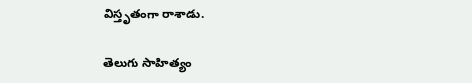విస్తృతంగా రాశాడు.

తెలుగు సాహిత్యం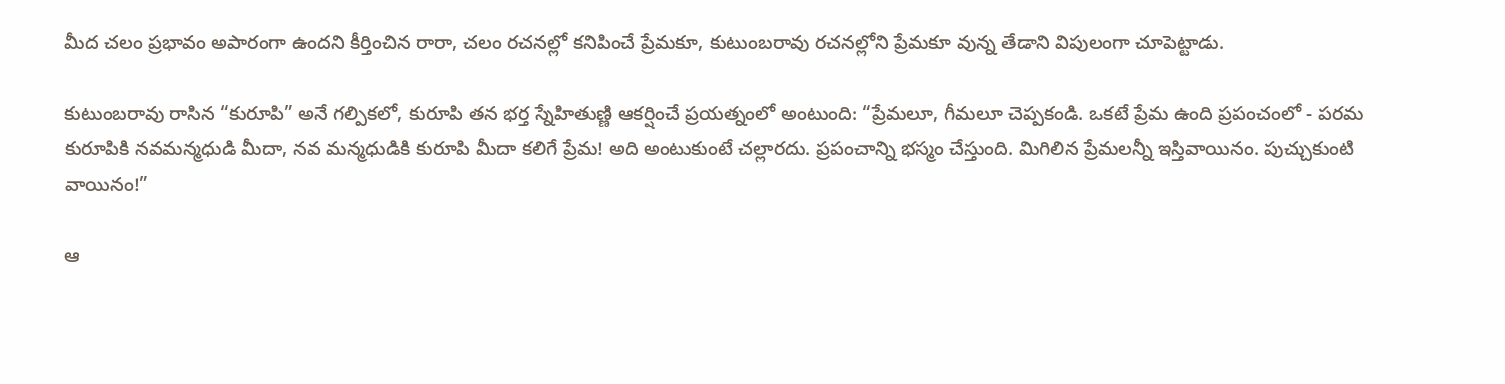మీద చలం ప్రభావం అపారంగా ఉందని కీర్తించిన రారా, చలం రచనల్లో కనిపించే ప్రేమకూ, కుటుంబరావు రచనల్లోని ప్రేమకూ వున్న తేడాని విపులంగా చూపెట్టాడు.

కుటుంబరావు రాసిన “కురూపి” అనే గల్పికలో, కురూపి తన భర్త స్నేహితుణ్ణి ఆకర్షించే ప్రయత్నంలో అంటుంది: “ప్రేమలూ, గీమలూ చెప్పకండి. ఒకటే ప్రేమ ఉంది ప్రపంచంలో - పరమ కురూపికి నవమన్మధుడి మీదా, నవ మన్మధుడికి కురూపి మీదా కలిగే ప్రేమ! అది అంటుకుంటే చల్లారదు. ప్రపంచాన్ని భస్మం చేస్తుంది. మిగిలిన ప్రేమలన్నీ ఇస్తివాయినం. పుచ్చుకుంటి వాయినం!”

ఆ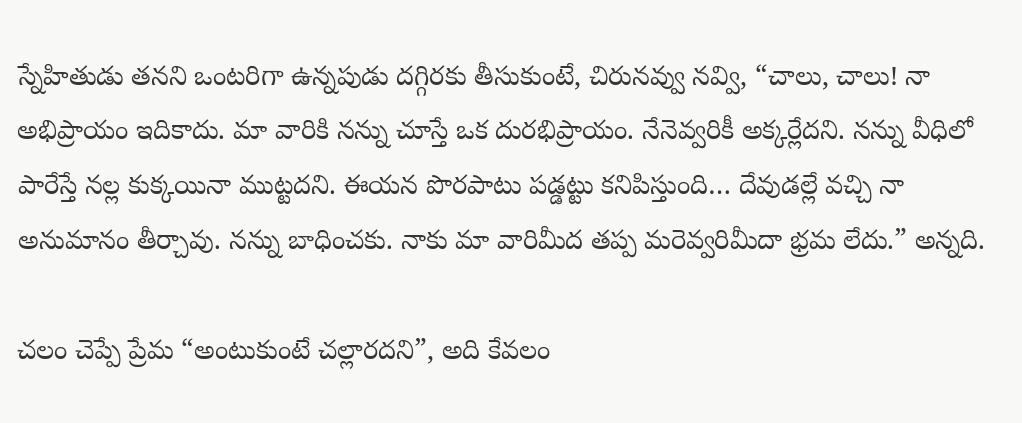స్నేహితుడు తనని ఒంటరిగా ఉన్నపుడు దగ్గిరకు తీసుకుంటే, చిరునవ్వు నవ్వి, “చాలు, చాలు! నా అభిప్రాయం ఇదికాదు. మా వారికి నన్ను చూస్తే ఒక దురభిప్రాయం. నేనెవ్వరికీ అక్కర్లేదని. నన్ను వీధిలో పారేస్తే నల్ల కుక్కయినా ముట్టదని. ఈయన పొరపాటు పడ్డట్టు కనిపిస్తుంది… దేవుడల్లే వచ్చి నా అనుమానం తీర్చావు. నన్ను బాధించకు. నాకు మా వారిమీద తప్ప మరెవ్వరిమీదా భ్రమ లేదు.” అన్నది.

చలం చెప్పే ప్రేమ “అంటుకుంటే చల్లారదని”, అది కేవలం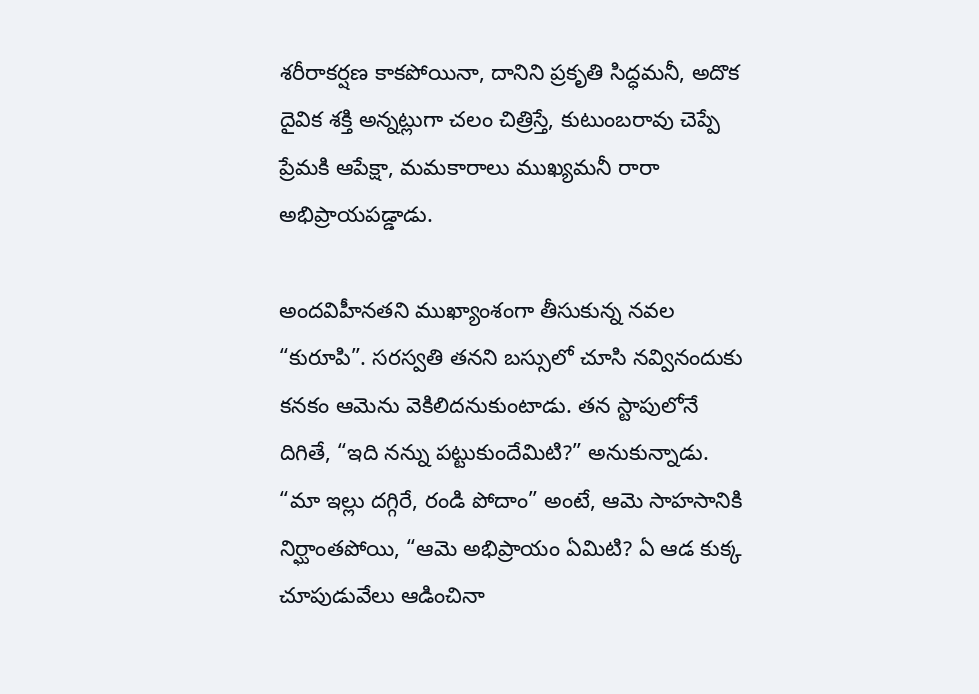శరీరాకర్షణ కాకపోయినా, దానిని ప్రకృతి సిద్ధమనీ, అదొక దైవిక శక్తి అన్నట్లుగా చలం చిత్రిస్తే, కుటుంబరావు చెప్పే ప్రేమకి ఆపేక్షా, మమకారాలు ముఖ్యమనీ రారా అభిప్రాయపడ్డాడు.

అందవిహీనతని ముఖ్యాంశంగా తీసుకున్న నవల “కురూపి”. సరస్వతి తనని బస్సులో చూసి నవ్వినందుకు కనకం ఆమెను వెకిలిదనుకుంటాడు. తన స్టాపులోనే దిగితే, “ఇది నన్ను పట్టుకుందేమిటి?” అనుకున్నాడు. “మా ఇల్లు దగ్గిరే, రండి పోదాం” అంటే, ఆమె సాహసానికి నిర్ఘాంతపోయి, “ఆమె అభిప్రాయం ఏమిటి? ఏ ఆడ కుక్క చూపుడువేలు ఆడించినా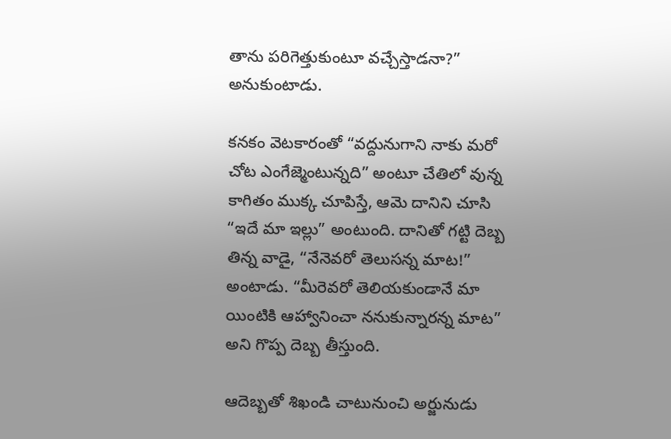తాను పరిగెత్తుకుంటూ వచ్చేస్తాడనా?” అనుకుంటాడు.

కనకం వెటకారంతో “వద్దునుగాని నాకు మరో చోట ఎంగేజ్మెంటున్నది” అంటూ చేతిలో వున్న కాగితం ముక్క చూపిస్తే, ఆమె దానిని చూసి “ఇదే మా ఇల్లు” అంటుంది. దానితో గట్టి దెబ్బ తిన్న వాడై, “నేనెవరో తెలుసన్న మాట!” అంటాడు. “మీరెవరో తెలియకుండానే మా యింటికి ఆహ్వానించా ననుకున్నారన్న మాట” అని గొప్ప దెబ్బ తీస్తుంది.

ఆదెబ్బతో శిఖండి చాటునుంచి అర్జునుడు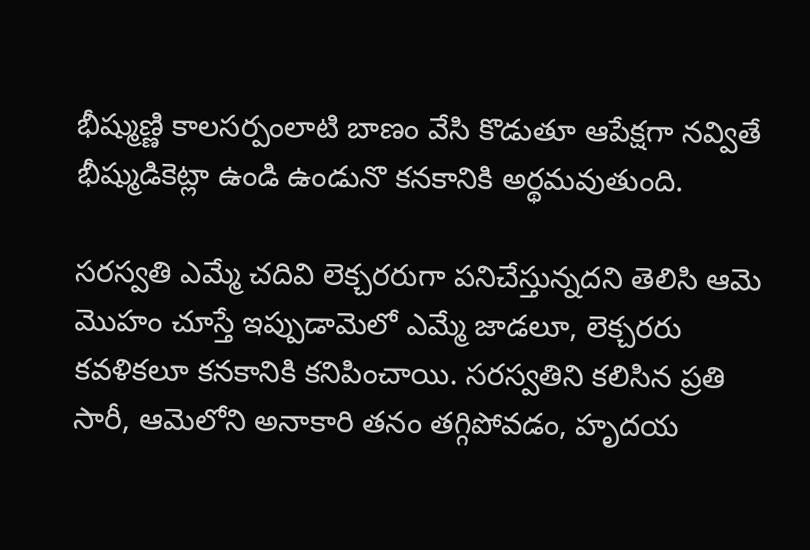భీష్ముణ్ణి కాలసర్పంలాటి బాణం వేసి కొడుతూ ఆపేక్షగా నవ్వితే భీష్ముడికెట్లా ఉండి ఉండునొ కనకానికి అర్థమవుతుంది.

సరస్వతి ఎమ్మే చదివి లెక్చరరుగా పనిచేస్తున్నదని తెలిసి ఆమె మొహం చూస్తే ఇప్పుడామెలో ఎమ్మే జాడలూ, లెక్చరరు కవళికలూ కనకానికి కనిపించాయి. సరస్వతిని కలిసిన ప్రతి సారీ, ఆమెలోని అనాకారి తనం తగ్గిపోవడం, హృదయ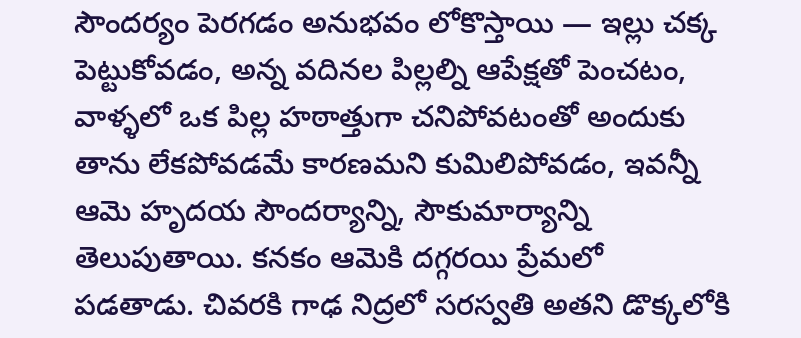సౌందర్యం పెరగడం అనుభవం లోకొస్తాయి — ఇల్లు చక్క పెట్టుకోవడం, అన్న వదినల పిల్లల్ని ఆపేక్షతో పెంచటం, వాళ్ళలో ఒక పిల్ల హఠాత్తుగా చనిపోవటంతో అందుకు తాను లేకపోవడమే కారణమని కుమిలిపోవడం, ఇవన్నీ ఆమె హృదయ సౌందర్యాన్ని, సౌకుమార్యాన్ని తెలుపుతాయి. కనకం ఆమెకి దగ్గరయి ప్రేమలో పడతాడు. చివరకి గాఢ నిద్రలో సరస్వతి అతని డొక్కలోకి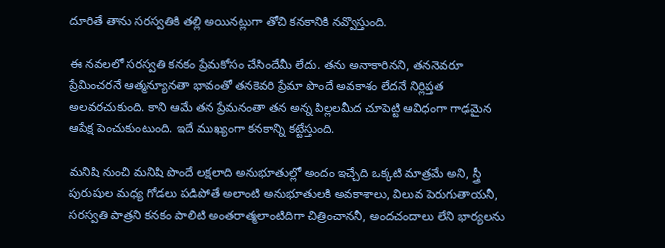దూరితే తాను సరస్వతికి తల్లి అయినట్లుగా తోచి కనకానికి నవ్వొస్తుంది.

ఈ నవలలో సరస్వతి కనకం ప్రేమకోసం చేసిందేమీ లేదు. తను అనాకారినని, తననెవరూ ప్రేమించరనే ఆత్మన్యూనతా భావంతో తనకెవరి ప్రేమా పొందే అవకాశం లేదనే నిర్లిప్తత అలవరచుకుంది. కాని ఆమే తన ప్రేమనంతా తన అన్న పిల్లలమీద చూపెట్టి ఆవిధంగా గాఢమైన ఆపేక్ష పెంచుకుంటుంది. ఇదే ముఖ్యంగా కనకాన్ని కట్టేస్తుంది.

మనిషి నుంచి మనిషి పొందే లక్షలాది అనుభూతుల్లో అందం ఇచ్చేది ఒక్కటి మాత్రమే అని, స్త్రీ పురుషుల మధ్య గోడలు పడిపోతే అలాంటి అనుభూతులకి అవకాశాలు, విలువ పెరుగుతాయనీ, సరస్వతి పాత్రని కనకం పాలిటి అంతరాత్మలాంటిదిగా చిత్రించాననీ, అందచందాలు లేని భార్యలను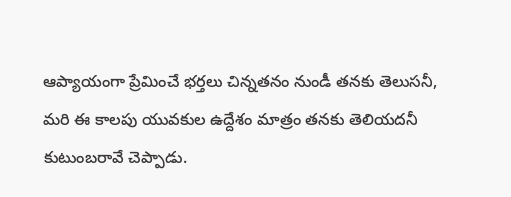ఆప్యాయంగా ప్రేమించే భర్తలు చిన్నతనం నుండీ తనకు తెలుసనీ, మరి ఈ కాలపు యువకుల ఉద్దేశం మాత్రం తనకు తెలియదనీ కుటుంబరావే చెప్పాడు.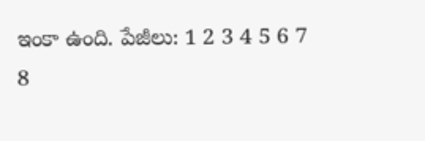ఇంకా ఉంది. పేజీలు: 1 2 3 4 5 6 7 8